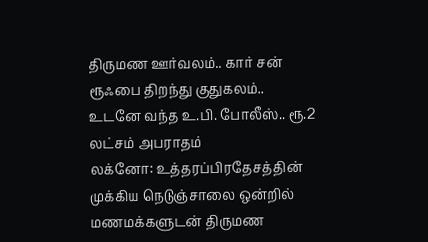திருமண ஊர்வலம்.. கார் சன் ரூஃபை திறந்து குதுகலம்.. உடனே வந்த உ.பி. போலீஸ்.. ரூ.2 லட்சம் அபராதம்
லக்னோ: உத்தரப்பிரதேசத்தின் முக்கிய நெடுஞ்சாலை ஒன்றில் மணமக்களுடன் திருமண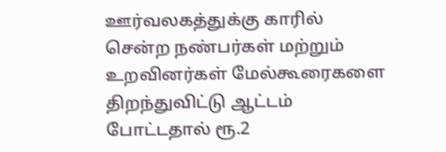ஊர்வலகத்துக்கு காரில் சென்ற நண்பர்கள் மற்றும் உறவினர்கள் மேல்கூரைகளை திறந்துவிட்டு ஆட்டம் போட்டதால் ரூ.2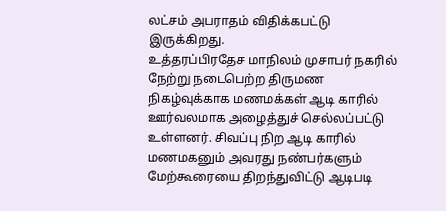லட்சம் அபராதம் விதிக்கபட்டு இருக்கிறது.
உத்தரப்பிரதேச மாநிலம் முசாபர் நகரில் நேற்று நடைபெற்ற திருமண நிகழ்வுக்காக மணமக்கள் ஆடி காரில் ஊர்வலமாக அழைத்துச் செல்லப்பட்டு உள்ளனர். சிவப்பு நிற ஆடி காரில் மணமகனும் அவரது நண்பர்களும் மேற்கூரையை திறந்துவிட்டு ஆடிபடி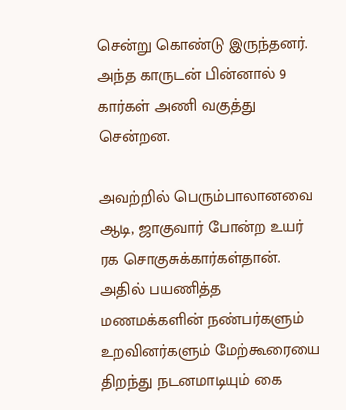சென்று கொண்டு இருந்தனர். அந்த காருடன் பின்னால் 9 கார்கள் அணி வகுத்து சென்றன.

அவற்றில் பெரும்பாலானவை ஆடி, ஜாகுவார் போன்ற உயர் ரக சொகுசுக்கார்கள்தான். அதில் பயணித்த மணமக்களின் நண்பர்களும் உறவினர்களும் மேற்கூரையை திறந்து நடனமாடியும் கை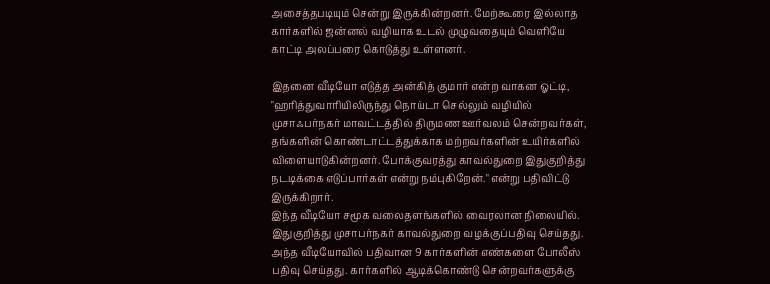அசைத்தபடியும் சென்று இருக்கின்றனர். மேற்கூரை இல்லாத கார்களில் ஜன்னல் வழியாக உடல் முழுவதையும் வெளியே காட்டி அலப்பரை கொடுத்து உள்ளனர்.

இதனை வீடியோ எடுத்த அன்கித் குமார் என்ற வாகன ஓட்டி, "ஹரித்துவாரியிலிருந்து நொய்டா செல்லும் வழியில் முசாஃபர்நகர் மாவட்டத்தில் திருமண ஊர்வலம் சென்றவர்கள், தங்களின் கொண்டாட்டத்துக்காக மற்றவர்களின் உயிர்களில் விளையாடுகின்றனர். போக்குவரத்து காவல்துறை இதுகுறித்து நடடிக்கை எடுப்பார்கள் என்று நம்புகிறேன்." என்று பதிவிட்டு இருக்கிறார்.
இந்த வீடியோ சமூக வலைதளங்களில் வைரலான நிலையில். இதுகுறித்து முசாபர்நகர் காவல்துறை வழக்குப்பதிவு செய்தது. அந்த வீடியோவில் பதிவான 9 கார்களின் எண்களை போலீஸ் பதிவு செய்தது. கார்களில் ஆடிக்கொண்டு சென்றவர்களுக்கு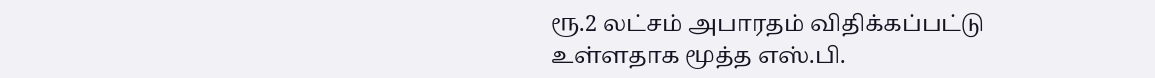ரூ.2 லட்சம் அபாரதம் விதிக்கப்பட்டு உள்ளதாக மூத்த எஸ்.பி.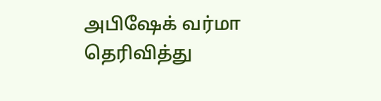அபிஷேக் வர்மா தெரிவித்து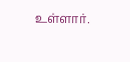உள்ளார்.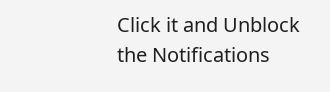Click it and Unblock the Notifications